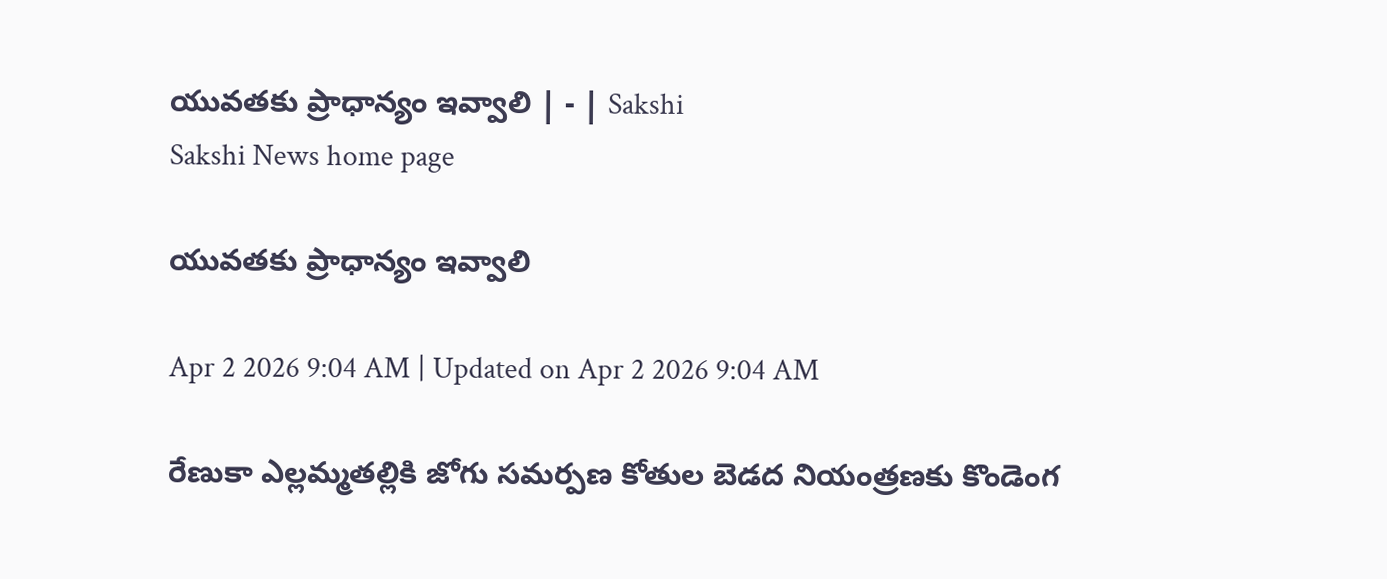యువతకు ప్రాధాన్యం ఇవ్వాలి | - | Sakshi
Sakshi News home page

యువతకు ప్రాధాన్యం ఇవ్వాలి

Apr 2 2026 9:04 AM | Updated on Apr 2 2026 9:04 AM

రేణుకా ఎల్లమ్మతల్లికి జోగు సమర్పణ కోతుల బెడద నియంత్రణకు కొండెంగ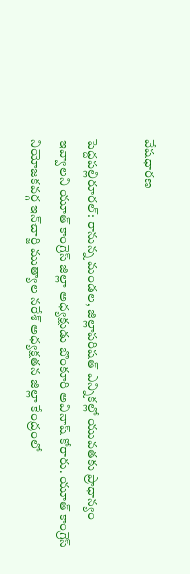వేషధారణ

పెద్దపల్లిరూరల్‌: రానున్న మండల, జిల్లాపరిషత్‌ ఎన్నికల్లో యువతకు ప్రాధాన్యం ఇవ్వాలని యూత్‌ కాంగ్రెస్‌ జిల్లా అధ్యక్షుడు బొంకూరి అవినాష్‌ కోరారు. యూత్‌ కాంగ్రెస్‌ నియోజకవర్గ ఇన్‌చార్జి ముత్యాల నరేశ్‌ అధ్యక్షతన జిల్లా కేంద్రంలో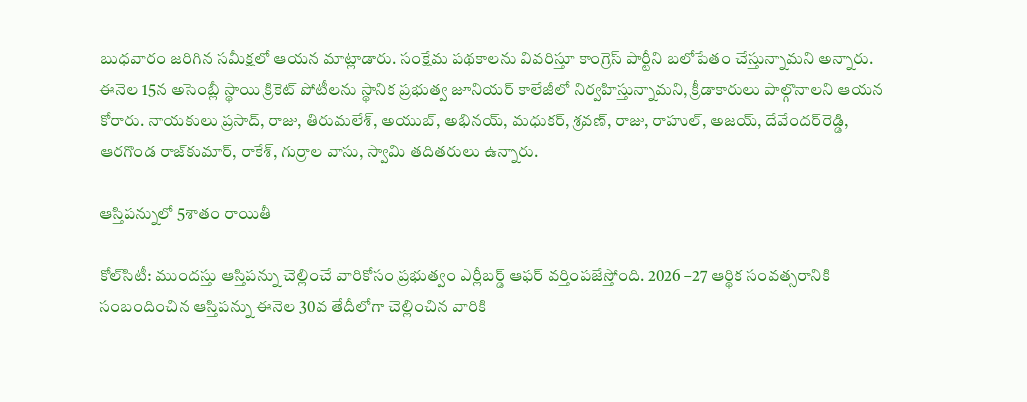బుధవారం జరిగిన సమీక్షలో ఆయన మాట్లాడారు. సంక్షేమ పథకాలను వివరిస్తూ కాంగ్రెస్‌ పార్టీని బలోపేతం చేస్తున్నామని అన్నారు. ఈనెల 15న అసెంబ్లీ స్థాయి క్రికెట్‌ పోటీలను స్థానిక ప్రభుత్వ జూనియర్‌ కాలేజీలో నిర్వహిస్తున్నామని, క్రీడాకారులు పాల్గొనాలని ఆయన కోరారు. నాయకులు ప్రసాద్‌, రాజు, తిరుమలేశ్‌, అయుబ్‌, అభినయ్‌, మధుకర్‌, శ్రవణ్‌, రాజు, రాహుల్‌, అజయ్‌, దేవేందర్‌రెడ్డి, ఆరగొండ రాజ్‌కుమార్‌, రాకేశ్‌, గుర్రాల వాసు, స్వామి తదితరులు ఉన్నారు.

ఆస్తిపన్నులో 5శాతం రాయితీ

కోల్‌సిటీ: ముందస్తు ఆస్తిపన్ను చెల్లించే వారికోసం ప్రభుత్వం ఎర్లీబర్డ్‌ ఆఫర్‌ వర్తింపజేస్తోంది. 2026 –27 ఆర్థిక సంవత్సరానికి సంబందించిన ఆస్తిపన్ను ఈనెల 30వ తేదీలోగా చెల్లించిన వారికి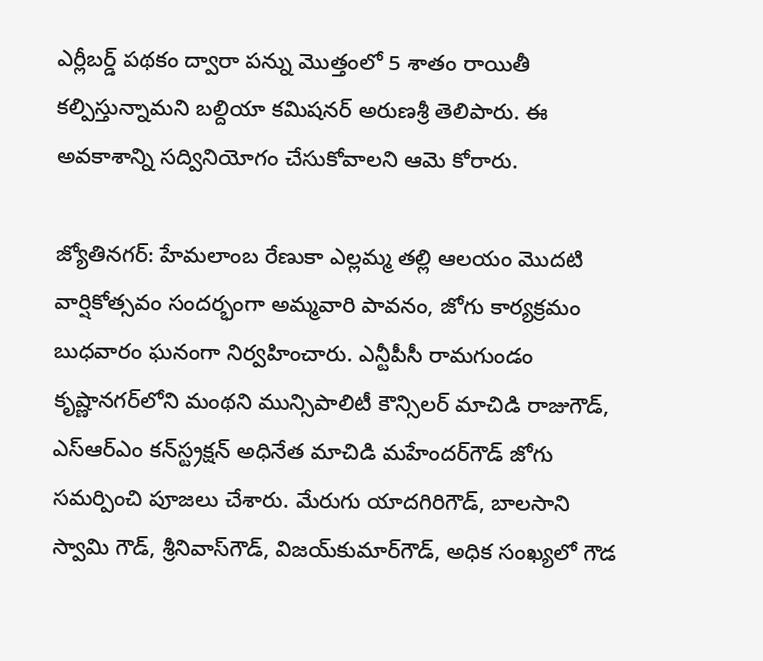ఎర్లీబర్డ్‌ పథకం ద్వారా పన్ను మొత్తంలో 5 శాతం రాయితీ కల్పిస్తున్నామని బల్దియా కమిషనర్‌ అరుణశ్రీ తెలిపారు. ఈ అవకాశాన్ని సద్వినియోగం చేసుకోవాలని ఆమె కోరారు.

జ్యోతినగర్‌: హేమలాంబ రేణుకా ఎల్లమ్మ తల్లి ఆలయం మొదటి వార్షికోత్సవం సందర్భంగా అమ్మవారి పావనం, జోగు కార్యక్రమం బుధవారం ఘనంగా నిర్వహించారు. ఎన్టీపీసీ రామగుండం కృష్ణానగర్‌లోని మంథని మున్సిపాలిటీ కౌన్సిలర్‌ మాచిడి రాజుగౌడ్‌, ఎస్‌ఆర్‌ఎం కన్‌స్ట్రక్షన్‌ అధినేత మాచిడి మహేందర్‌గౌడ్‌ జోగు సమర్పించి పూజలు చేశారు. మేరుగు యాదగిరిగౌడ్‌, బాలసాని స్వామి గౌడ్‌, శ్రీనివాస్‌గౌడ్‌, విజయ్‌కుమార్‌గౌడ్‌, అధిక సంఖ్యలో గౌడ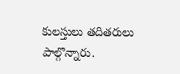కులస్తులు తదితరులు పాల్గొన్నారు.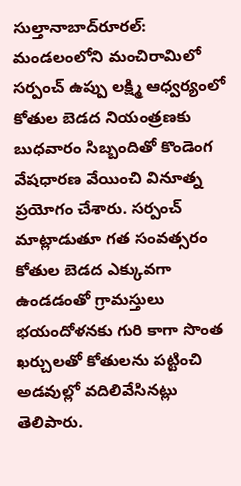సుల్తానాబాద్‌రూరల్‌: మండలంలోని మంచిరామిలో సర్పంచ్‌ ఉప్పు లక్ష్మి ఆధ్వర్యంలో కోతుల బెడద నియంత్రణకు బుధవారం సిబ్బందితో కొండెంగ వేషధారణ వేయించి వినూత్న ప్రయోగం చేశారు. సర్పంచ్‌ మాట్లాడుతూ గత సంవత్సరం కోతుల బెడద ఎక్కువగా ఉండడంతో గ్రామస్తులు భయందోళనకు గురి కాగా సొంత ఖర్చులతో కోతులను పట్టించి అడవుల్లో వదిలివేసినట్లు తెలిపారు.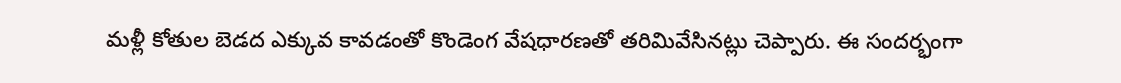మళ్లీ కోతుల బెడద ఎక్కువ కావడంతో కొండెంగ వేషధారణతో తరిమివేసినట్లు చెప్పారు. ఈ సందర్భంగా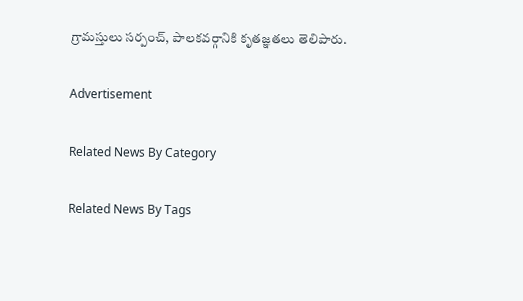గ్రామస్తులు సర్పంచ్‌, పాలకవర్గానికి కృతజ్ఞతలు తెలిపారు.

Advertisement

Related News By Category

Related News By Tags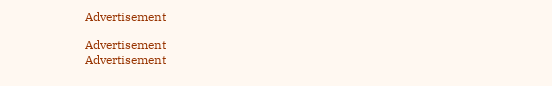Advertisement

Advertisement
Advertisement